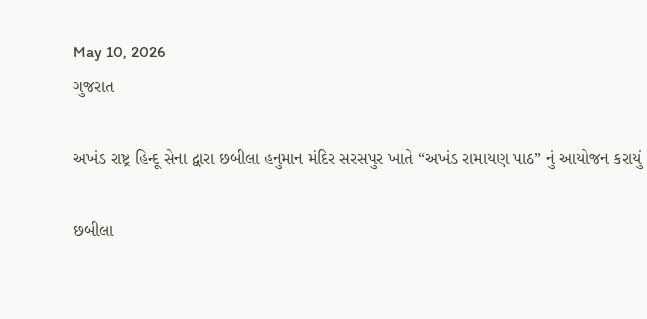May 10, 2026
ગુજરાત

અખંડ રાષ્ટ્ર હિન્દૂ સેના દ્વારા છબીલા હનુમાન મંદિર સરસપુર ખાતે “અખંડ રામાયણ પાઠ” નું આયોજન કરાયું

છબીલા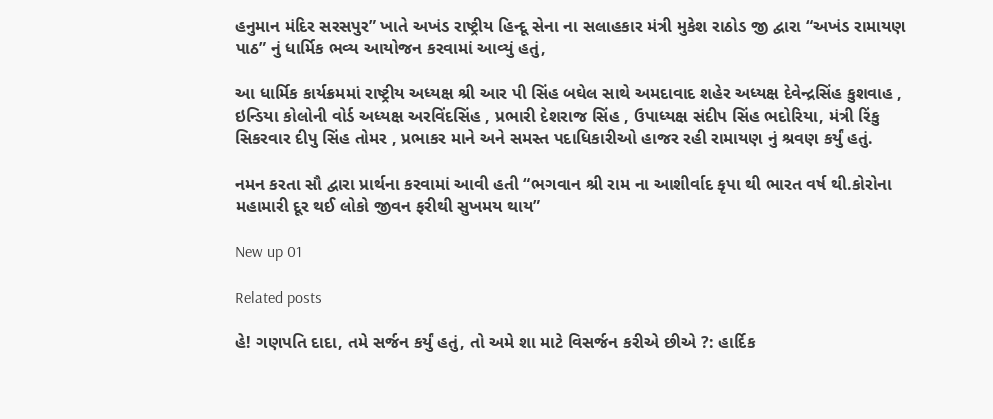હનુમાન મંદિર સરસપુર” ખાતે અખંડ રાષ્ટ્રીય હિન્દૂ સેના ના સલાહકાર મંત્રી મુકેશ રાઠોડ જી દ્વારા “અખંડ રામાયણ પાઠ” નું ધાર્મિક ભવ્ય આયોજન કરવામાં આવ્યું હતું,

આ ધાર્મિક કાર્યક્રમમાં રાષ્ટ્રીય અધ્યક્ષ શ્રી આર પી સિંહ બઘેલ સાથે અમદાવાદ શહેર અધ્યક્ષ દેવેન્દ્રસિંહ કુશવાહ , ઇન્ડિયા કોલોની વોર્ડ અધ્યક્ષ અરવિંદસિંહ , પ્રભારી દેશરાજ સિંહ , ઉપાધ્યક્ષ સંદીપ સિંહ ભદોરિયા, મંત્રી રિંકુ સિકરવાર દીપુ સિંહ તોમર , પ્રભાકર માને અને સમસ્ત પદાધિકારીઓ હાજર રહી રામાયણ નું શ્રવણ કર્યું હતું.

નમન કરતા સૌ દ્વારા પ્રાર્થના કરવામાં આવી હતી “ભગવાન શ્રી રામ ના આશીર્વાદ કૃપા થી ભારત વર્ષ થી.કોરોના મહામારી દૂર થઈ લોકો જીવન ફરીથી સુખમય થાય”

New up 01

Related posts

હે! ગણપતિ દાદા, તમે સર્જન કર્યું હતું, તો અમે શા માટે વિસર્જન કરીએ છીએ ?: હાર્દિક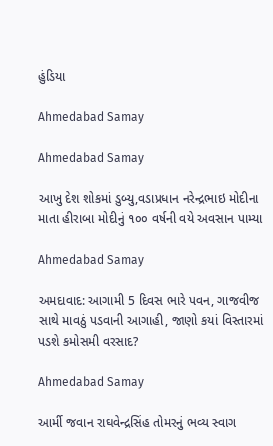હુંડિયા

Ahmedabad Samay

Ahmedabad Samay

આખુ દેશ શોકમાં ડુબ્યુ,વડાપ્રધાન નરેન્‍દ્રભાઇ મોદીના માતા હીરાબા મોદીનું ૧૦૦ વર્ષની વયે અવસાન પામ્યા

Ahmedabad Samay

અમદાવાદ: આગામી 5 દિવસ ભારે પવન, ગાજવીજ સાથે માવઠું પડવાની આગાહી, જાણો કયાં વિસ્તારમાં પડશે કમોસમી વરસાદ?

Ahmedabad Samay

આર્મી જવાન રાઘવેન્દ્રસિંહ તોમરનું ભવ્ય સ્વાગ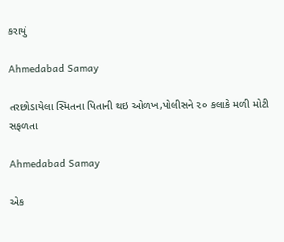કરાયું

Ahmedabad Samay

તરછોડાયેલા સ્મિતના પિતાની થઇ ઓળખ,પોલીસને ૨૦ કલાકે મળી મોટી સફળતા

Ahmedabad Samay

એક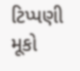ટિપ્પણી મૂકો